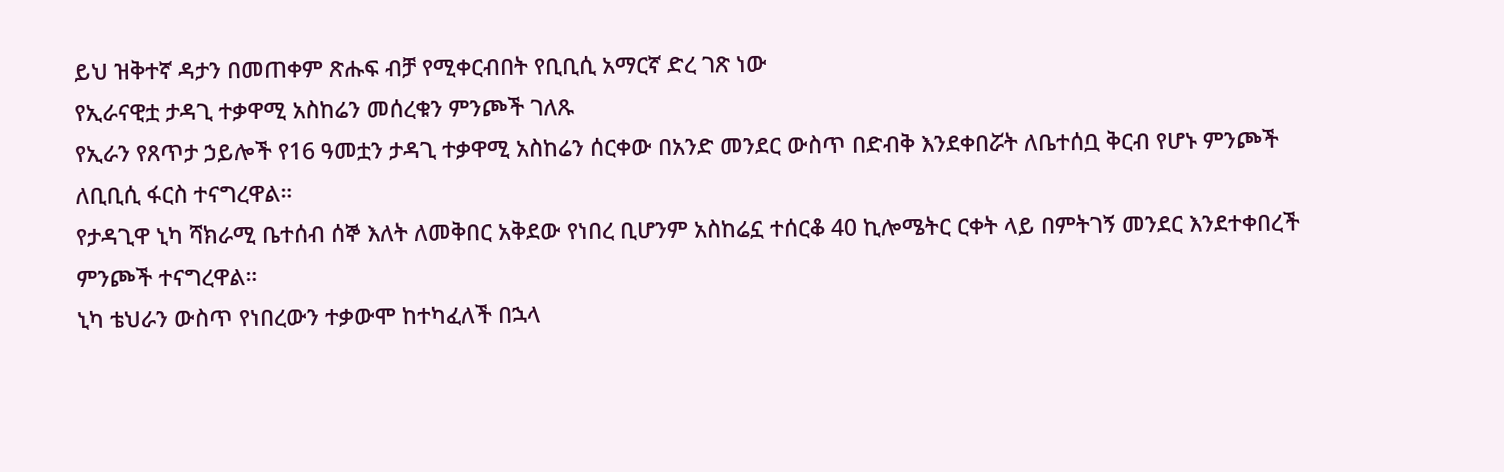ይህ ዝቅተኛ ዳታን በመጠቀም ጽሑፍ ብቻ የሚቀርብበት የቢቢሲ አማርኛ ድረ ገጽ ነው
የኢራናዊቷ ታዳጊ ተቃዋሚ አስከሬን መሰረቁን ምንጮች ገለጹ
የኢራን የጸጥታ ኃይሎች የ16 ዓመቷን ታዳጊ ተቃዋሚ አስከሬን ሰርቀው በአንድ መንደር ውስጥ በድብቅ እንደቀበሯት ለቤተሰቧ ቅርብ የሆኑ ምንጮች ለቢቢሲ ፋርስ ተናግረዋል።
የታዳጊዋ ኒካ ሻክራሚ ቤተሰብ ሰኞ እለት ለመቅበር አቅደው የነበረ ቢሆንም አስከሬኗ ተሰርቆ 40 ኪሎሜትር ርቀት ላይ በምትገኝ መንደር እንደተቀበረች ምንጮች ተናግረዋል።
ኒካ ቴህራን ውስጥ የነበረውን ተቃውሞ ከተካፈለች በኋላ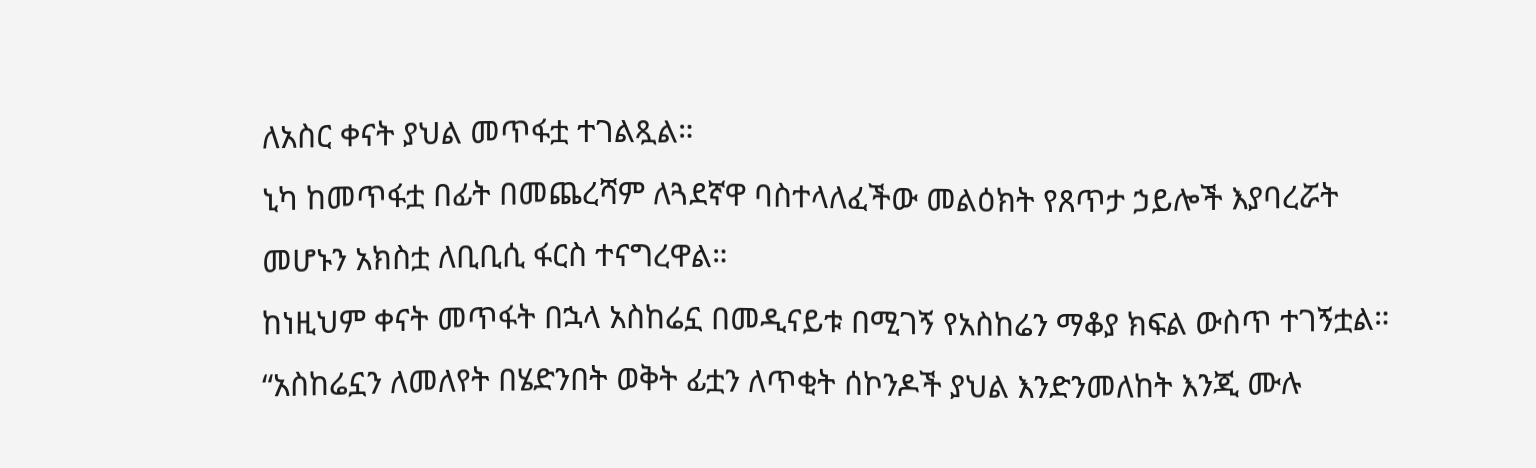ለአስር ቀናት ያህል መጥፋቷ ተገልጿል።
ኒካ ከመጥፋቷ በፊት በመጨረሻም ለጓደኛዋ ባስተላለፈችው መልዕክት የጸጥታ ኃይሎች እያባረሯት መሆኑን አክስቷ ለቢቢሲ ፋርስ ተናግረዋል።
ከነዚህም ቀናት መጥፋት በኋላ አስከሬኗ በመዲናይቱ በሚገኝ የአስከሬን ማቆያ ክፍል ውስጥ ተገኝቷል።
“አስከሬኗን ለመለየት በሄድንበት ወቅት ፊቷን ለጥቂት ሰኮንዶች ያህል እንድንመለከት እንጂ ሙሉ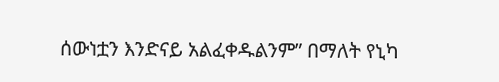ሰውነቷን እንድናይ አልፈቀዱልንም” በማለት የኒካ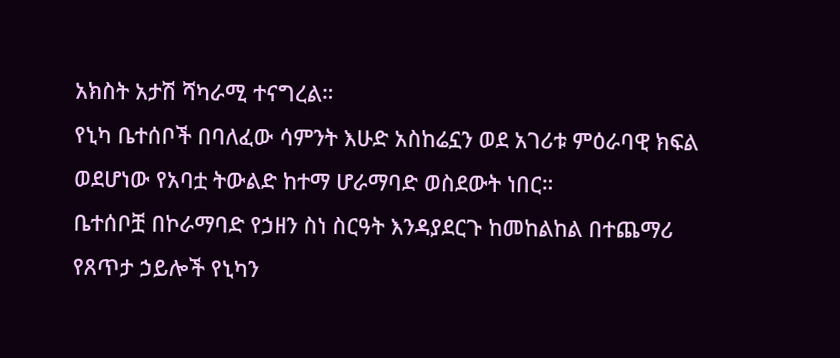አክስት አታሽ ሻካራሚ ተናግረል።
የኒካ ቤተሰቦች በባለፈው ሳምንት እሁድ አስከሬኗን ወደ አገሪቱ ምዕራባዊ ክፍል ወደሆነው የአባቷ ትውልድ ከተማ ሆራማባድ ወስደውት ነበር።
ቤተሰቦቿ በኮራማባድ የኃዘን ስነ ስርዓት እንዳያደርጉ ከመከልከል በተጨማሪ የጸጥታ ኃይሎች የኒካን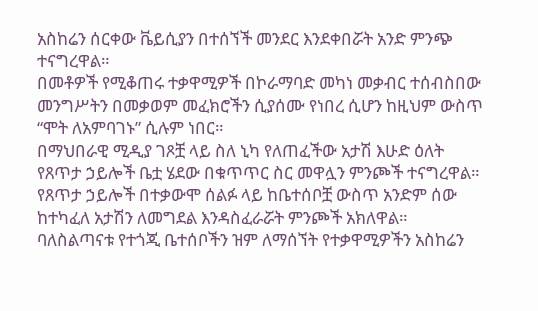አስከሬን ሰርቀው ቬይሲያን በተሰኘች መንደር እንደቀበሯት አንድ ምንጭ ተናግረዋል።
በመቶዎች የሚቆጠሩ ተቃዋሚዎች በኮራማባድ መካነ መቃብር ተሰብስበው መንግሥትን በመቃወም መፈክሮችን ሲያሰሙ የነበረ ሲሆን ከዚህም ውስጥ “ሞት ለአምባገኑ” ሲሉም ነበር።
በማህበራዊ ሚዲያ ገጾቿ ላይ ስለ ኒካ የለጠፈችው አታሽ እሁድ ዕለት የጸጥታ ኃይሎች ቤቷ ሄደው በቁጥጥር ስር መዋሏን ምንጮች ተናግረዋል።
የጸጥታ ኃይሎች በተቃውሞ ሰልፉ ላይ ከቤተሰቦቿ ውስጥ አንድም ሰው ከተካፈለ አታሽን ለመግደል እንዳስፈራሯት ምንጮች አክለዋል።
ባለስልጣናቱ የተጎጂ ቤተሰቦችን ዝም ለማሰኘት የተቃዋሚዎችን አስከሬን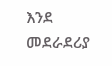እንደ መደራደሪያ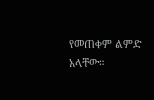የመጠቀም ልምድ አላቸው።